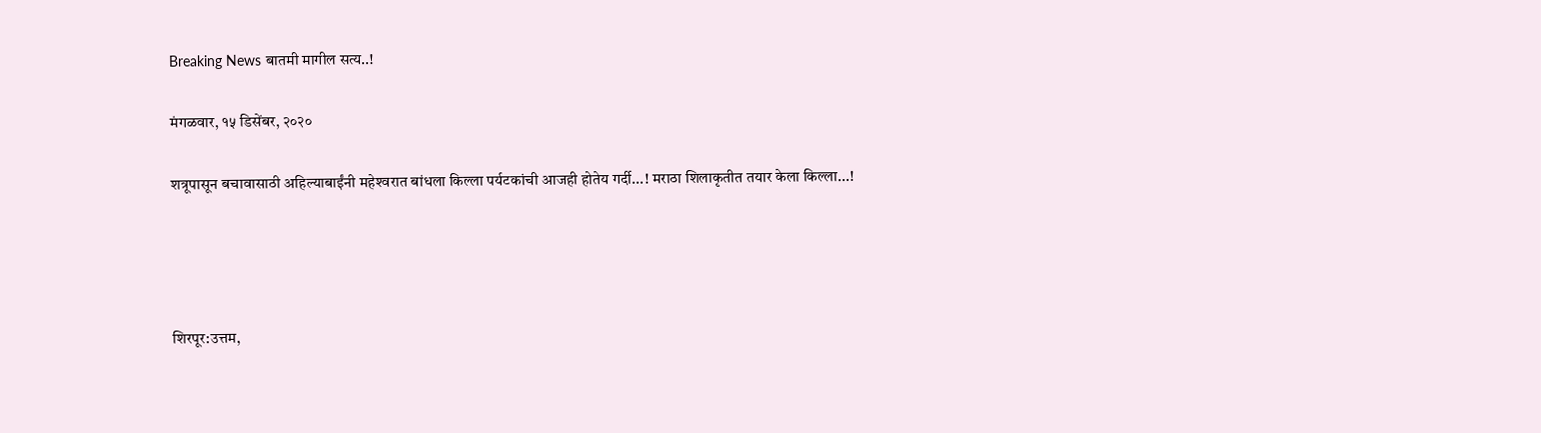Breaking News बातमी मागील सत्य..!

मंगळवार, १५ डिसेंबर, २०२०

शत्रूपासून बचावासाठी अहिल्याबाईंनी महेश्‍वरात बांधला किल्ला पर्यटकांची आजही होतेय गर्दी...! मराठा शिलाकृतीत तयार केला किल्ला...!




शिरपूर:उत्तम,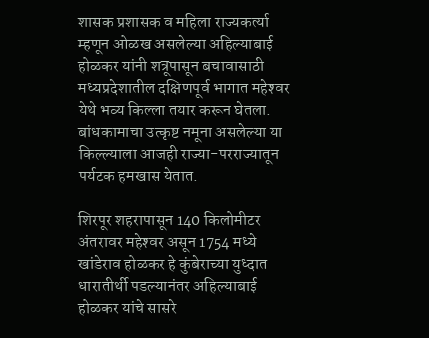शासक प्रशासक व महिला राज्यकर्त्या म्हणून ओळख असलेल्या अहिल्याबाई होळकर यांनी शत्रूपासून बचावासाठी मध्यप्रदेशातील दक्षिणपूर्व भागात महेश्‍वर येथे भव्य किल्ला तयार करून घेतला. बांधकामाचा उत्कृष्ट नमूना असलेल्या या किल्ल्याला आजही राज्या-परराज्यातून पर्यटक हमखास येतात.

शिरपूर शहरापासून 140 किलोमीटर अंतरावर महेश्‍वर असून 1754 मध्ये खांडेराव होळकर हे कुंबेराच्या युध्दात धारातीर्थी पडल्यानंतर अहिल्याबाई होळकर यांचे सासरे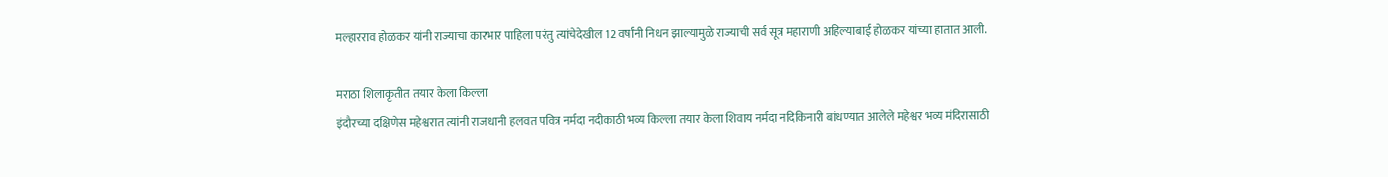मल्हारराव होळकर यांनी राज्याचा कारभार पाहिला परंतु त्यांचेदेखील 12 वर्षांनी निधन झाल्यामुळे राज्याची सर्व सूत्र महाराणी अहिल्याबाई होळकर यांच्या हातात आली.

मराठा शिलाकृतीत तयार केला किल्ला
इंदौरच्या दक्षिणेस महेश्वरात त्यांनी राजधानी हलवत पवित्र नर्मदा नदीकाठी भव्य किल्ला तयार केला शिवाय नर्मदा नदिकिनारी बांधण्यात आलेले महेश्वर भव्य मंदिरासाठी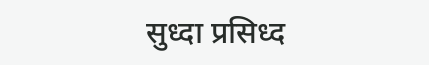सुध्दा प्रसिध्द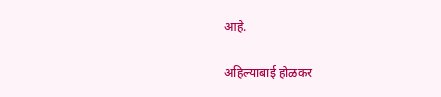आहे.

अहिल्याबाई होळकर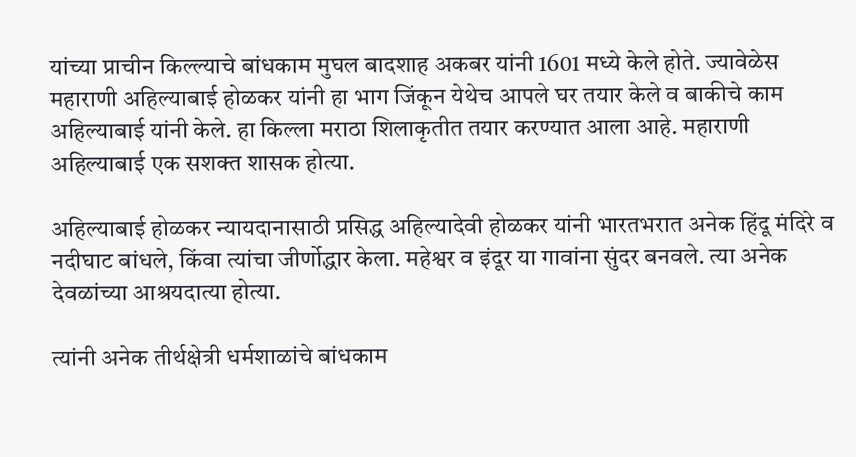यांच्या प्राचीन किल्ल्याचे बांधकाम मुघल बादशाह अकबर यांनी 1601 मध्ये केले होते. ज्यावेळेस महाराणी अहिल्याबाई होळकर यांनी हा भाग जिंकून येथेच आपले घर तयार केले व बाकीचे काम अहिल्याबाई यांनी केले. हा किल्ला मराठा शिलाकृतीत तयार करण्यात आला आहे. महाराणी अहिल्याबाई एक सशक्त शासक होत्या.

अहिल्याबाई होळकर न्यायदानासाठी प्रसिद्ध अहिल्यादेवी होळकर यांनी भारतभरात अनेक हिंदू मंदिरे व नदीघाट बांधले, किंवा त्यांचा जीर्णोद्धार केला. महेश्वर व इंदूर या गावांना सुंदर बनवले. त्या अनेक देवळांच्या आश्रयदात्या होत्या.

त्यांनी अनेक तीर्थक्षेत्री धर्मशाळांचे बांधकाम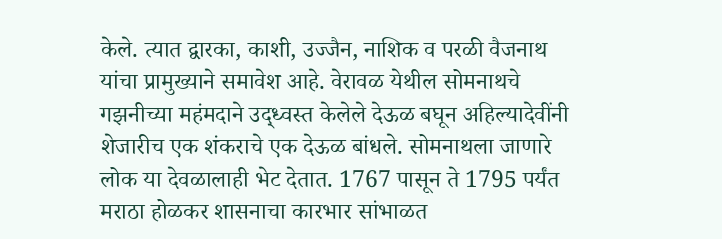केले. त्यात द्वारका, काशी, उज्जैन, नाशिक व परळी वैजनाथ यांचा प्रामुख्याने समावेश आहे. वेरावळ येथील सोमनाथचे गझनीच्या महंमदाने उद्ध्वस्त केलेले देऊळ बघून अहिल्यादेवींनी शेजारीच एक शंकराचे एक देऊळ बांधले. सोमनाथला जाणारे लोक या देवळालाही भेट देतात. 1767 पासून ते 1795 पर्यंत मराठा होळकर शासनाचा कारभार सांभाळत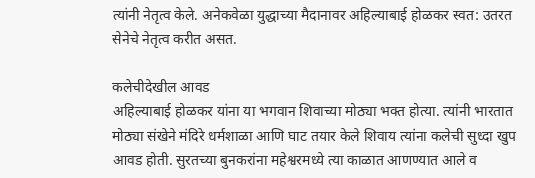त्यांनी नेतृत्व केले. अनेकवेळा युद्धाच्या मैदानावर अहिल्याबाई होळकर स्वत: उतरत सेनेचे नेतृत्व करीत असत.

कलेचीदेखील आवड
अहिल्याबाई होळकर यांना या भगवान शिवाच्या मोठ्या भक्त होत्या. त्यांनी भारतात मोठ्या संखेने मंदिरे धर्मशाळा आणि घाट तयार केले शिवाय त्यांना कलेची सुध्दा खुप आवड होती. सुरतच्या बुनकरांना महेश्वरमध्ये त्या काळात आणण्यात आले व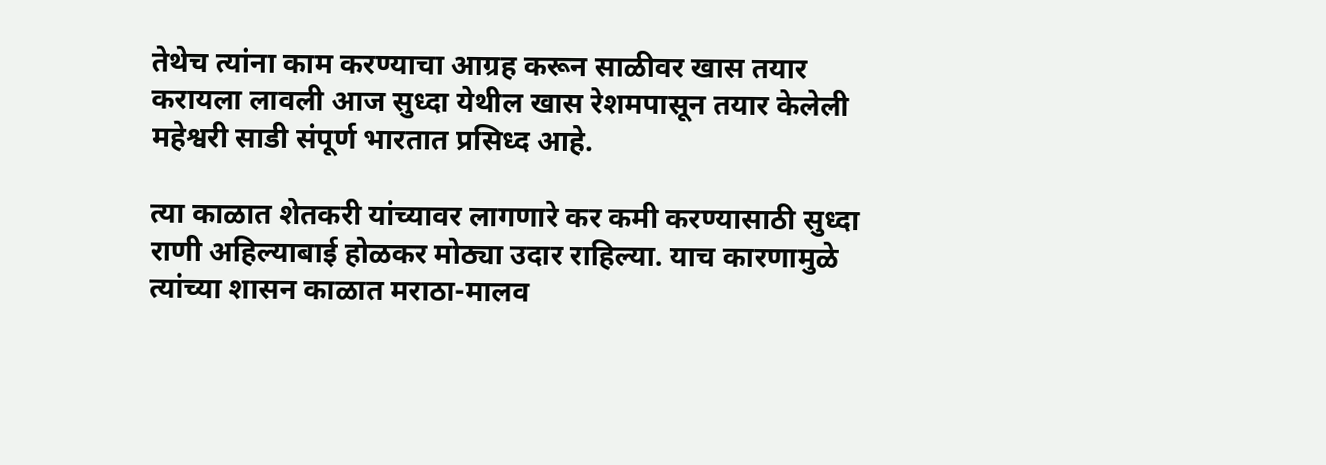तेथेच त्यांना काम करण्याचा आग्रह करून साळीवर खास तयार करायला लावली आज सुध्दा येथील खास रेशमपासून तयार केलेली महेश्वरी साडी संपूर्ण भारतात प्रसिध्द आहे.

त्या काळात शेतकरी यांच्यावर लागणारे कर कमी करण्यासाठी सुध्दा राणी अहिल्याबाई होळकर मोठ्या उदार राहिल्या. याच कारणामुळे त्यांच्या शासन काळात मराठा-मालव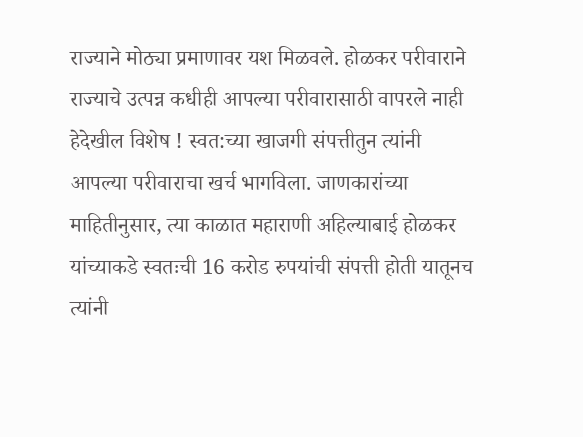राज्याने मोठ्या प्रमाणावर यश मिळवले. होळकर परीवाराने राज्याचे उत्पन्न कधीही आपल्या परीवारासाठी वापरले नाही हेदेखील विशेष ! स्वत:च्या खाजगी संपत्तीतुन त्यांनी आपल्या परीवाराचा खर्च भागविला. जाणकारांच्या माहितीनुसार, त्या काळात महाराणी अहिल्याबाई होळकर यांच्याकडे स्वतःची 16 करोड रुपयांची संपत्ती होती यातूनच त्यांनी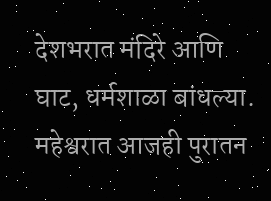देशभरात मंदिरे आणि घाट, धर्मशाळा बांधल्या. महेश्वरात आजही पुरातन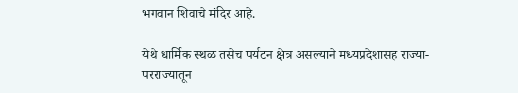भगवान शिवाचे मंदिर आहे.

येथे धार्मिक स्थळ तसेच पर्यटन क्षेत्र असल्याने मध्यप्रदेशासह राज्या-परराज्यातून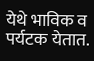येथे भाविक व पर्यटक येतात.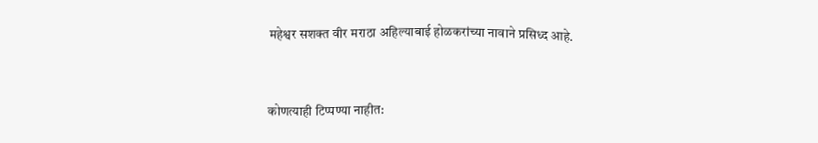महेश्वर सशक्त वीर मराठा अहिल्याबाई होळकरांच्या नावाने प्रसिध्द आहे.



कोणत्याही टिप्पण्‍या नाहीत: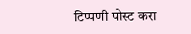टिप्पणी पोस्ट करा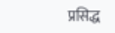प्रसिद्ध